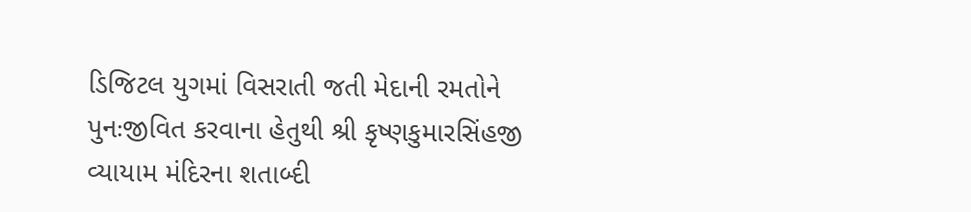ડિજિટલ યુગમાં વિસરાતી જતી મેદાની રમતોને પુનઃજીવિત કરવાના હેતુથી શ્રી કૃષ્ણકુમારસિંહજી વ્યાયામ મંદિરના શતાબ્દી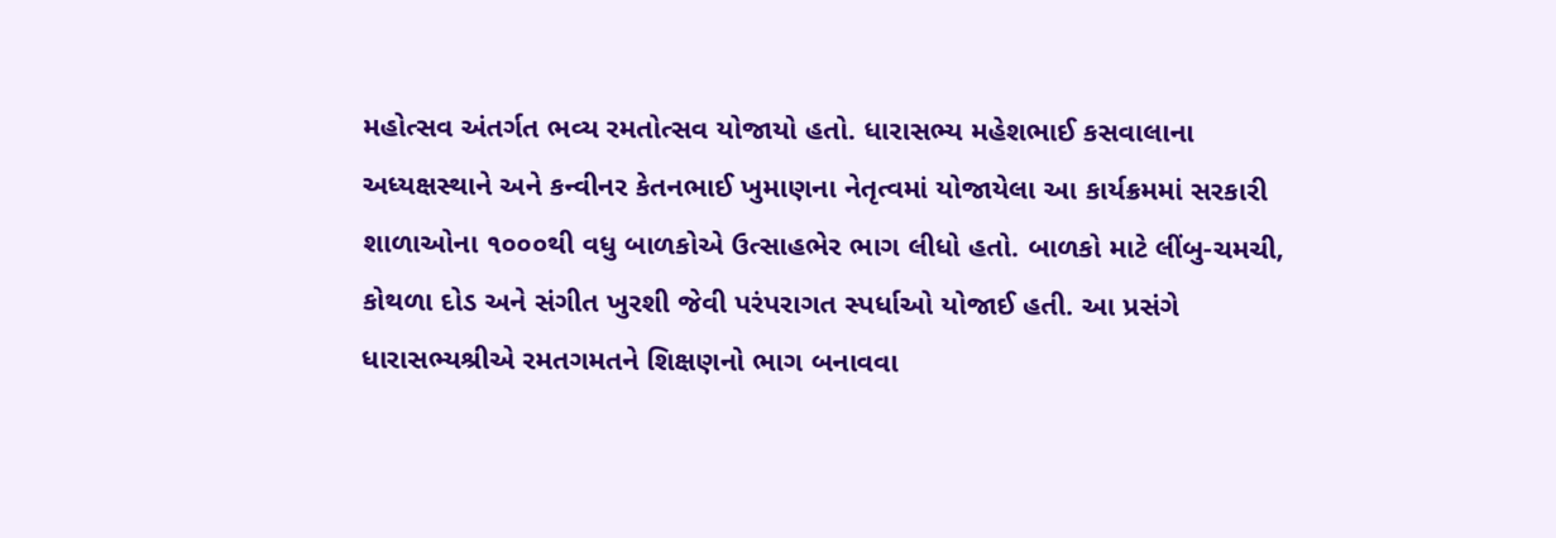મહોત્સવ અંતર્ગત ભવ્ય રમતોત્સવ યોજાયો હતો. ધારાસભ્ય મહેશભાઈ કસવાલાના અધ્યક્ષસ્થાને અને કન્વીનર કેતનભાઈ ખુમાણના નેતૃત્વમાં યોજાયેલા આ કાર્યક્રમમાં સરકારી શાળાઓના ૧૦૦૦થી વધુ બાળકોએ ઉત્સાહભેર ભાગ લીધો હતો. બાળકો માટે લીંબુ-ચમચી, કોથળા દોડ અને સંગીત ખુરશી જેવી પરંપરાગત સ્પર્ધાઓ યોજાઈ હતી. આ પ્રસંગે ધારાસભ્યશ્રીએ રમતગમતને શિક્ષણનો ભાગ બનાવવા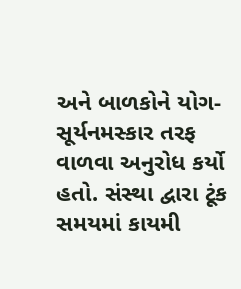અને બાળકોને યોગ-સૂર્યનમસ્કાર તરફ વાળવા અનુરોધ કર્યો હતો. સંસ્થા દ્વારા ટૂંક સમયમાં કાયમી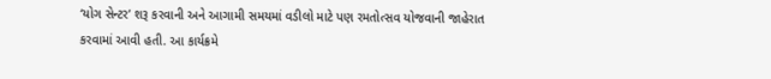‘યોગ સેન્ટર’ શરૂ કરવાની અને આગામી સમયમાં વડીલો માટે પણ રમતોત્સવ યોજવાની જાહેરાત કરવામાં આવી હતી. આ કાર્યક્રમે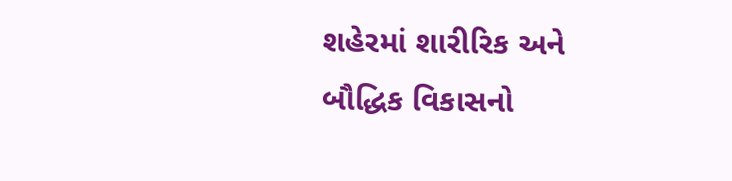શહેરમાં શારીરિક અને બૌદ્ધિક વિકાસનો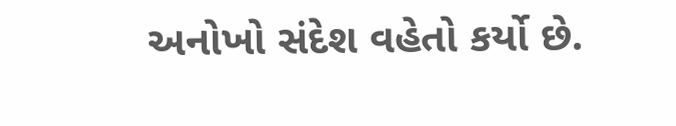અનોખો સંદેશ વહેતો કર્યો છે.